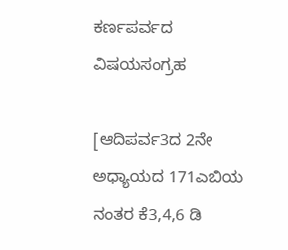ಕರ್ಣಪರ್ವದ ವಿಷಯಸಂಗ್ರಹ

[ಆದಿಪರ್ವ3ದ 2ನೇ ಅಧ್ಯಾಯದ 171ಎಬಿಯ ನಂತರ ಕೆ3,4,6 ಡಿ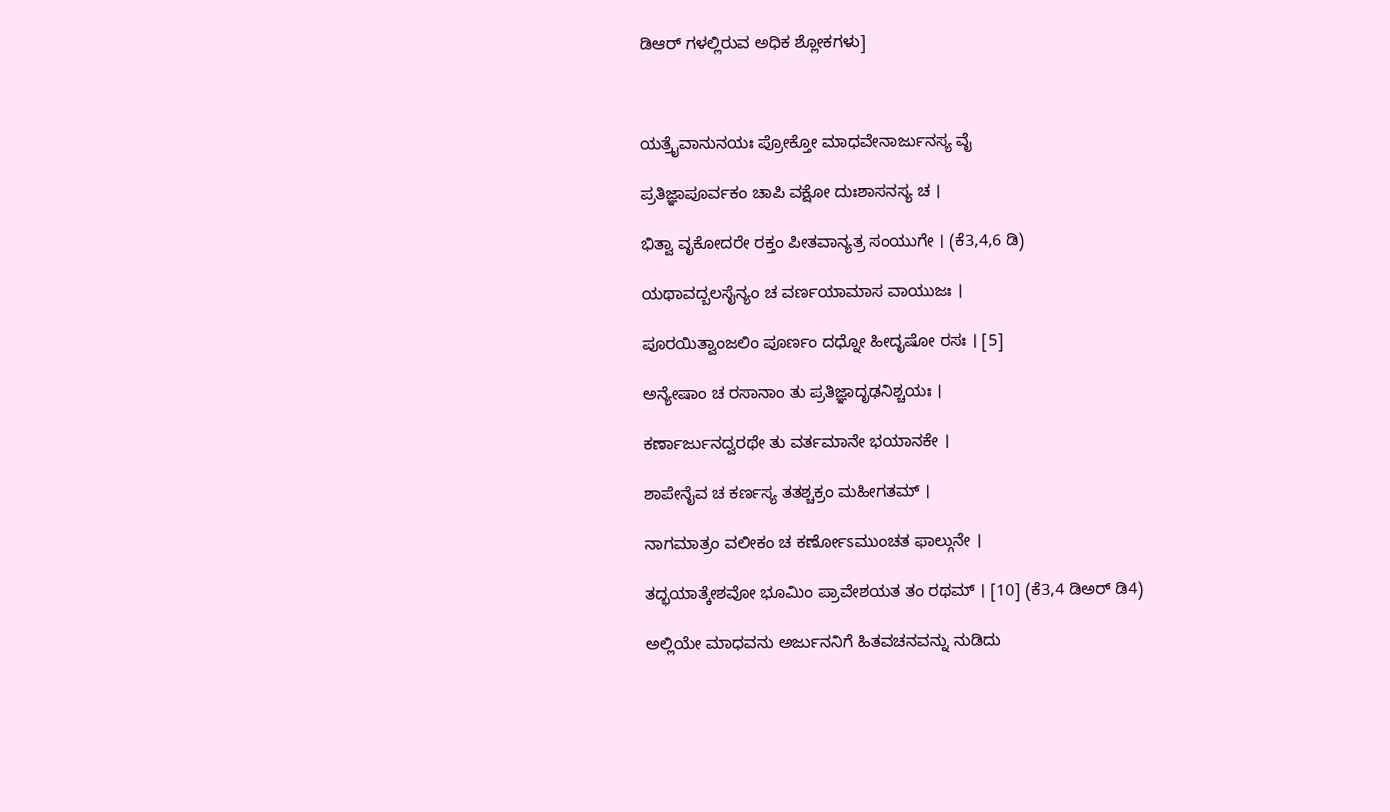ಡಿಆರ್ ಗಳಲ್ಲಿರುವ ಅಧಿಕ ಶ್ಲೋಕಗಳು]



ಯತ್ರೈವಾನುನಯಃ ಪ್ರೋಕ್ತೋ ಮಾಧವೇನಾರ್ಜುನಸ್ಯ ವೈ

ಪ್ರತಿಜ್ಞಾಪೂರ್ವಕಂ ಚಾಪಿ ವಕ್ಷೋ ದುಃಶಾಸನಸ್ಯ ಚ ।

ಭಿತ್ವಾ ವೃಕೋದರೇ ರಕ್ತಂ ಪೀತವಾನ್ಯತ್ರ ಸಂಯುಗೇ । (ಕೆ3,4,6 ಡಿ)

ಯಥಾವದ್ಬಲಸೈನ್ಯಂ ಚ ವರ್ಣಯಾಮಾಸ ವಾಯುಜಃ ।

ಪೂರಯಿತ್ವಾಂಜಲಿಂ ಪೂರ್ಣಂ ದಧ್ನೋ ಹೀದೃಷೋ ರಸಃ । [5]

ಅನ್ಯೇಷಾಂ ಚ ರಸಾನಾಂ ತು ಪ್ರತಿಜ್ಞಾದೃಢನಿಶ್ಚಯಃ ।

ಕರ್ಣಾರ್ಜುನದ್ವರಥೇ ತು ವರ್ತಮಾನೇ ಭಯಾನಕೇ ।

ಶಾಪೇನೈವ ಚ ಕರ್ಣಸ್ಯ ತತಶ್ಚಕ್ರಂ ಮಹೀಗತಮ್ ।

ನಾಗಮಾತ್ರಂ ವಲೀಕಂ ಚ ಕರ್ಣೋಽಮುಂಚತ ಫಾಲ್ಗುನೇ ।

ತದ್ಭಯಾತ್ಕೇಶವೋ ಭೂಮಿಂ ಪ್ರಾವೇಶಯತ ತಂ ರಥಮ್ । [10] (ಕೆ3,4 ಡಿಅರ್ ಡಿ4)

ಅಲ್ಲಿಯೇ ಮಾಧವನು ಅರ್ಜುನನಿಗೆ ಹಿತವಚನವನ್ನು ನುಡಿದು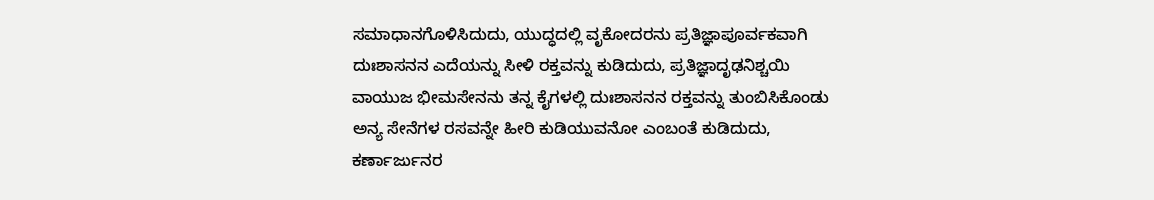ಸಮಾಧಾನಗೊಳಿಸಿದುದು, ಯುದ್ಧದಲ್ಲಿ ವೃಕೋದರನು ಪ್ರತಿಜ್ಞಾಪೂರ್ವಕವಾಗಿ ದುಃಶಾಸನನ ಎದೆಯನ್ನು ಸೀಳಿ ರಕ್ತವನ್ನು ಕುಡಿದುದು, ಪ್ರತಿಜ್ಞಾದೃಢನಿಶ್ಚಯಿ ವಾಯುಜ ಭೀಮಸೇನನು ತನ್ನ ಕೈಗಳಲ್ಲಿ ದುಃಶಾಸನನ ರಕ್ತವನ್ನು ತುಂಬಿಸಿಕೊಂಡು ಅನ್ಯ ಸೇನೆಗಳ ರಸವನ್ನೇ ಹೀರಿ ಕುಡಿಯುವನೋ ಎಂಬಂತೆ ಕುಡಿದುದು, ಕರ್ಣಾರ್ಜುನರ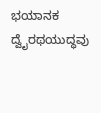ಭಯಾನಕ ದ್ವೈರಥಯುದ್ಧವು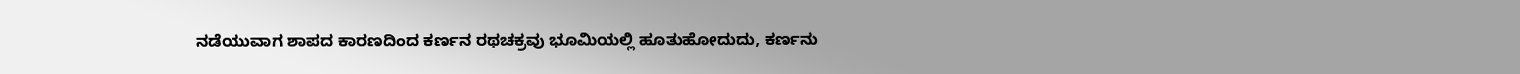ನಡೆಯುವಾಗ ಶಾಪದ ಕಾರಣದಿಂದ ಕರ್ಣನ ರಥಚಕ್ರವು ಭೂಮಿಯಲ್ಲಿ ಹೂತುಹೋದುದು, ಕರ್ಣನು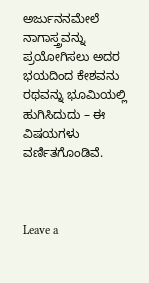ಅರ್ಜುನನಮೇಲೆ ನಾಗಾಸ್ತ್ರವನ್ನು ಪ್ರಯೋಗಿಸಲು ಅದರ ಭಯದಿಂದ ಕೇಶವನು ರಥವನ್ನು ಭೂಮಿಯಲ್ಲಿ ಹುಗಿಸಿದುದು – ಈ ವಿಷಯಗಳು ವರ್ಣಿತಗೊಂಡಿವೆ.



Leave a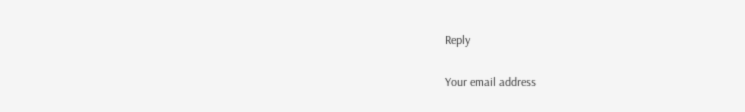Reply

Your email address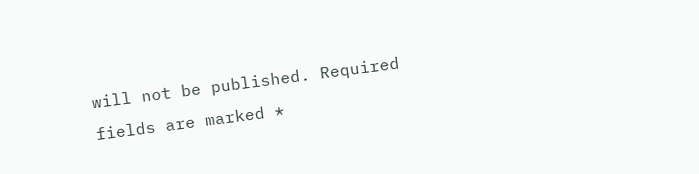will not be published. Required fields are marked *